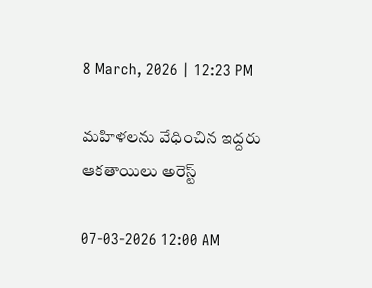8 March, 2026 | 12:23 PM

మహిళలను వేధించిన ఇద్దరు ఆకతాయిలు అరెస్ట్

07-03-2026 12:00 AM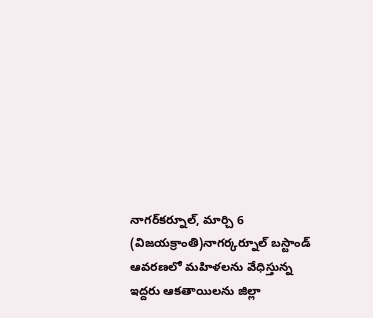నాగర్‌కర్నూల్, మార్చి 6 (విజయక్రాంతి)నాగర్కర్నూల్ బస్టాండ్ ఆవరణలో మహిళలను వేధిస్తున్న ఇద్దరు ఆకతాయిలను జిల్లా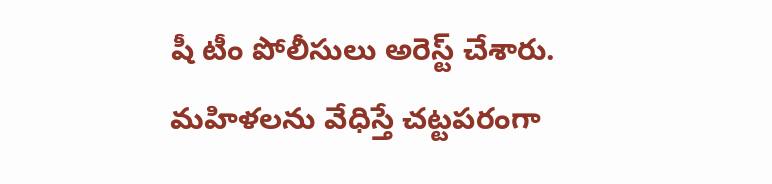షీ టీం పోలీసులు అరెస్ట్ చేశారు. మహిళలను వేధిస్తే చట్టపరంగా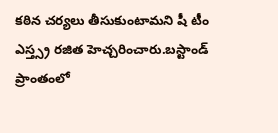కఠిన చర్యలు తీసుకుంటామని షీ టీం ఎస్త్స్ర రజిత హెచ్చరించారు.బస్టాండ్ ప్రాంతంలో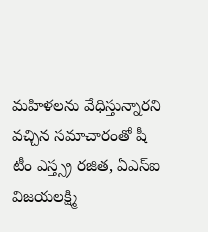మహిళలను వేధిస్తున్నారని వచ్చిన సమాచారంతో షీ టీం ఎస్త్స్ర రజిత, ఏఎస్‌ఐ విజయలక్ష్మి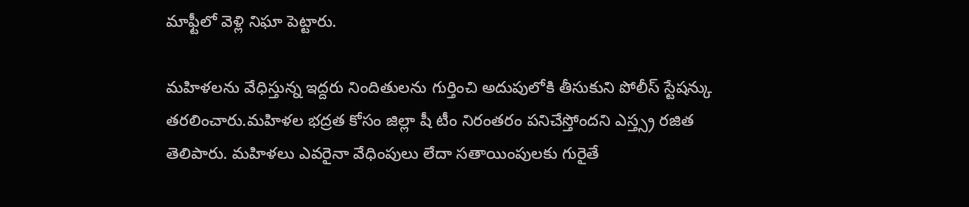మాఫ్టీలో వెళ్లి నిఘా పెట్టారు.

మహిళలను వేధిస్తున్న ఇద్దరు నిందితులను గుర్తించి అదుపులోకి తీసుకుని పోలీస్ స్టేషన్కు తరలించారు.మహిళల భద్రత కోసం జిల్లా షీ టీం నిరంతరం పనిచేస్తోందని ఎస్త్స్ర రజిత తెలిపారు. మహిళలు ఎవరైనా వేధింపులు లేదా సతాయింపులకు గురైతే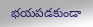భయపడకుండా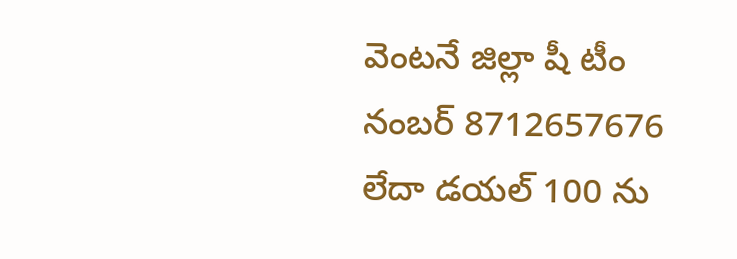వెంటనే జిల్లా షీ టీం నంబర్ 8712657676 లేదా డయల్ 100 ను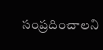సంప్రదించాలని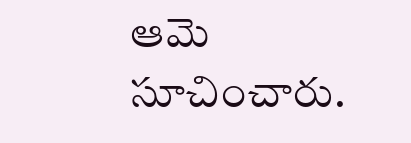ఆమె సూచించారు.